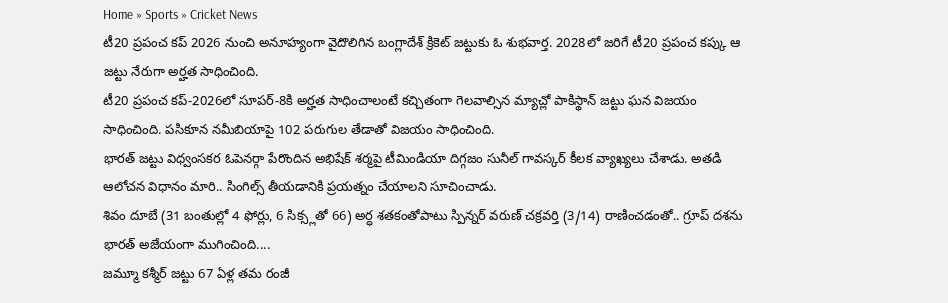Home » Sports » Cricket News
టీ20 ప్రపంచ కప్ 2026 నుంచి అనూహ్యంగా వైదొలిగిన బంగ్లాదేశ్ క్రికెట్ జట్టుకు ఓ శుభవార్త. 2028లో జరిగే టీ20 ప్రపంచ కప్కు ఆ జట్టు నేరుగా అర్హత సాధించింది.
టీ20 ప్రపంచ కప్-2026లో సూపర్-8కి అర్హత సాధించాలంటే కచ్చితంగా గెలవాల్సిన మ్యాచ్లో పాకిస్థాన్ జట్టు ఘన విజయం సాధించింది. పసికూన నమీబియాపై 102 పరుగుల తేడాతో విజయం సాధించింది.
భారత్ జట్టు విధ్వంసకర ఓపెనర్గా పేరొందిన అభిషేక్ శర్మపై టీమిండియా దిగ్గజం సునీల్ గావస్కర్ కీలక వ్యాఖ్యలు చేశాడు. అతడి ఆలోచన విధానం మారి.. సింగిల్స్ తీయడానికి ప్రయత్నం చేయాలని సూచించాడు.
శివం దూబే (31 బంతుల్లో 4 ఫోర్లు, 6 సిక్స్లతో 66) అర్ధ శతకంతోపాటు స్పిన్నర్ వరుణ్ చక్రవర్తి (3/14) రాణించడంతో.. గ్రూప్ దశను భారత్ అజేయంగా ముగించింది....
జమ్మూ కశ్మీర్ జట్టు 67 ఏళ్ల తమ రంజీ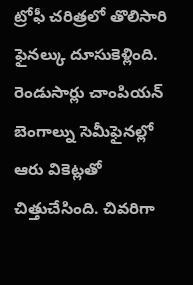ట్రోఫీ చరిత్రలో తొలిసారి ఫైనల్కు దూసుకెళ్లింది. రెండుసార్లు చాంపియన్ బెంగాల్ను సెమీఫైనల్లో ఆరు వికెట్లతో చిత్తుచేసింది. చివరిగా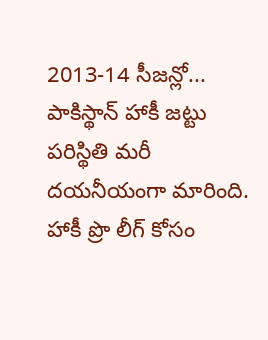2013-14 సీజన్లో...
పాకిస్థాన్ హాకీ జట్టు పరిస్థితి మరీ దయనీయంగా మారింది. హాకీ ప్రొ లీగ్ కోసం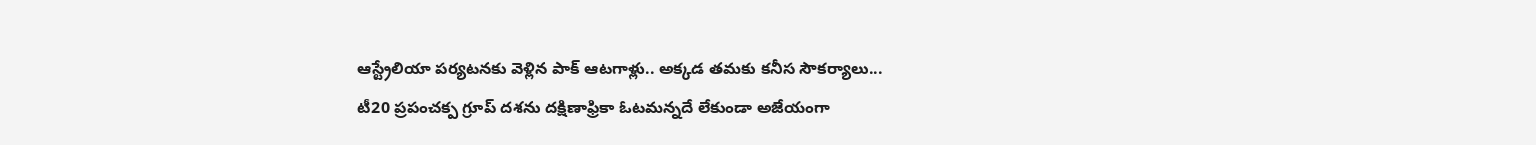ఆస్ట్రేలియా పర్యటనకు వెళ్లిన పాక్ ఆటగాళ్లు.. అక్కడ తమకు కనీస సౌకర్యాలు...
టీ20 ప్రపంచక్ప గ్రూప్ దశను దక్షిణాఫ్రికా ఓటమన్నదే లేకుండా అజేయంగా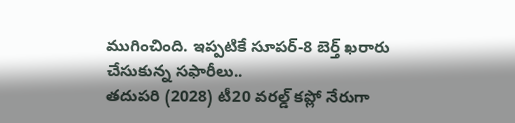ముగించింది. ఇప్పటికే సూపర్-8 బెర్త్ ఖరారు చేసుకున్న సఫారీలు..
తదుపరి (2028) టీ20 వరల్డ్ కప్లో నేరుగా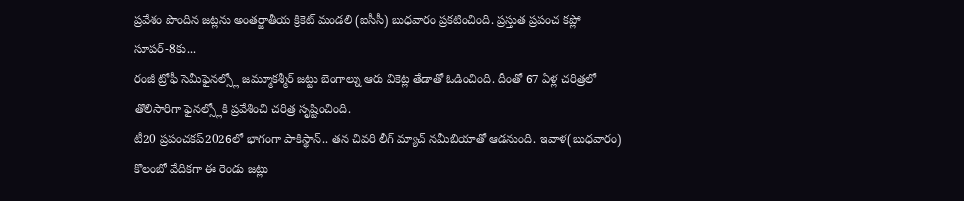ప్రవేశం పొందిన జట్లను అంతర్జాతీయ క్రికెట్ మండలి (ఐసీసీ) బుధవారం ప్రకటించింది. ప్రస్తుత ప్రపంచ కప్లో సూపర్-8కు...
రంజీ ట్రోఫీ సెమీఫైనల్స్లో జమ్మూకశ్మీర్ జట్టు బెంగాల్ను ఆరు వికెట్ల తేడాతో ఓడించింది. దీంతో 67 ఏళ్ల చరిత్రలో తొలిసారిగా ఫైనల్స్లోకి ప్రవేశించి చరిత్ర సృష్టించింది.
టీ20 ప్రపంచకప్2026లో భాగంగా పాకిస్థాన్.. తన చివరి లీగ్ మ్యాచ్ నమీబియాతో ఆడనుంది. ఇవాళ(బుధవారం) కొలంబో వేదికగా ఈ రెండు జట్లు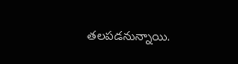తలపడనున్నాయి.